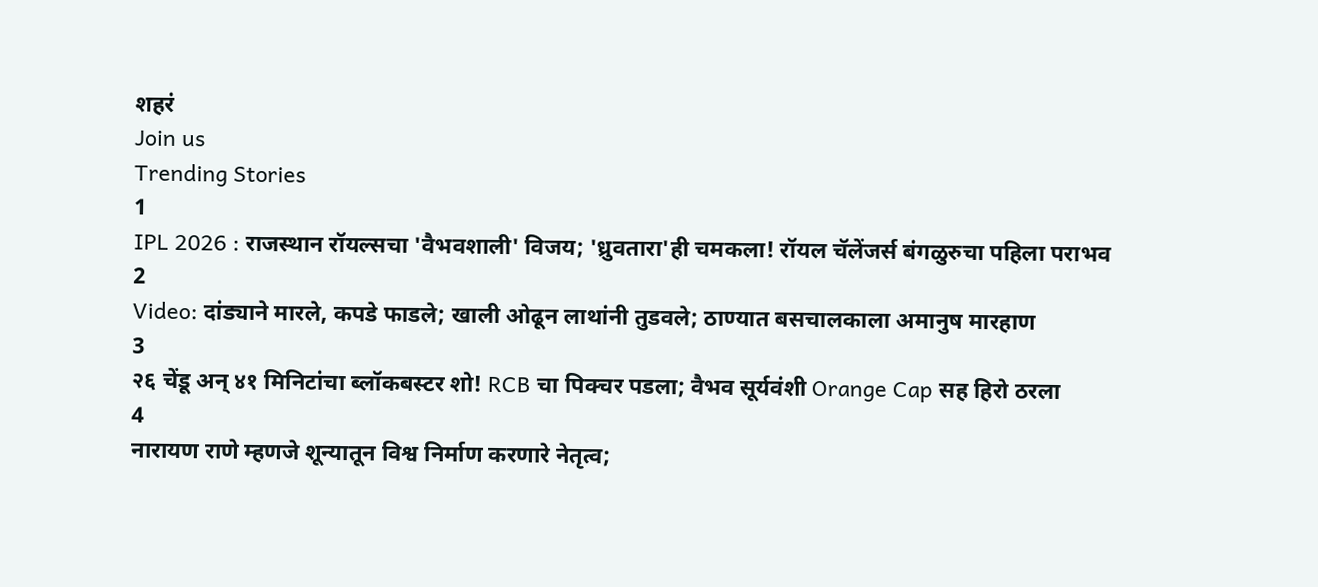शहरं
Join us
Trending Stories
1
IPL 2026 : राजस्थान रॉयल्सचा 'वैभवशाली' विजय; 'ध्रुवतारा'ही चमकला! रॉयल चॅलेंजर्स बंगळुरुचा पहिला पराभव
2
Video: दांड्याने मारले, कपडे फाडले; खाली ओढून लाथांनी तुडवले; ठाण्यात बसचालकाला अमानुष मारहाण
3
२६ चेंडू अन् ४१ मिनिटांचा ब्लॉकबस्टर शो! RCB चा पिक्चर पडला; वैभव सूर्यवंशी Orange Cap सह हिरो ठरला
4
नारायण राणे म्हणजे शून्यातून विश्व निर्माण करणारे नेतृत्व;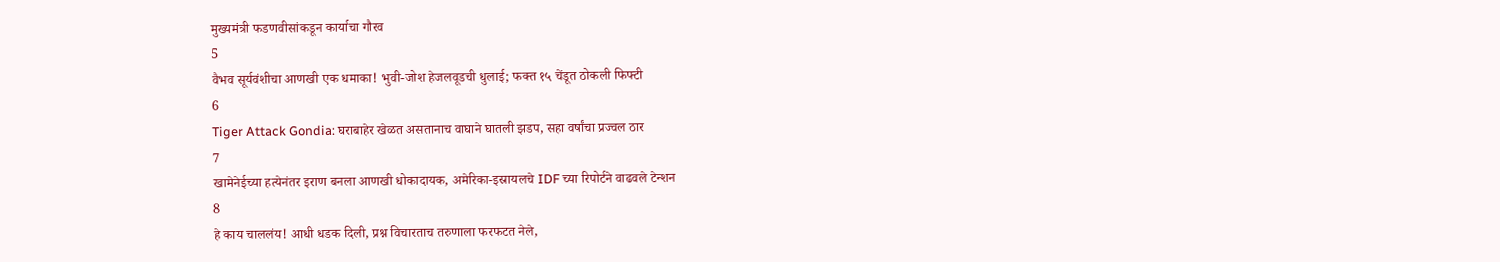मुख्यमंत्री फडणवीसांकडून कार्याचा गौरव
5
वैभव सूर्यवंशीचा आणखी एक धमाका! भुवी-जोश हेजलवूडची धुलाई; फक्त १५ चेंडूत ठोकली फिफ्टी
6
Tiger Attack Gondia: घराबाहेर खेळत असतानाच वाघाने घातली झडप, सहा वर्षांचा प्रज्वल ठार
7
खामेनेईच्या हत्येनंतर इराण बनला आणखी धोकादायक, अमेरिका-इस्रायलचे IDF च्या रिपोर्टने वाढवले टेन्शन
8
हे काय चाललंय! आधी धडक दिली, प्रश्न विचारताच तरुणाला फरफटत नेले,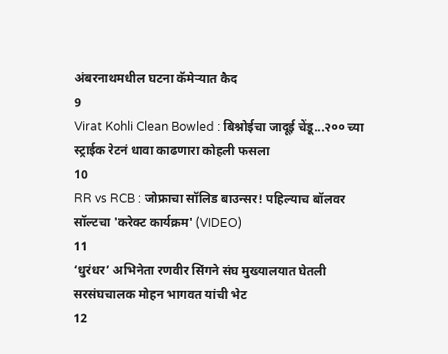अंबरनाथमधील घटना कॅमेऱ्यात कैद
9
Virat Kohli Clean Bowled : बिश्नोईचा जादूई चेंडू...२०० च्या स्ट्राईक रेटनं धावा काढणारा कोहली फसला
10
RR vs RCB : जोफ्राचा सॉलिड बाउन्सर! पहिल्याच बॉलवर सॉल्टचा 'करेक्ट कार्यक्रम' (VIDEO)
11
‘धुरंधर’ अभिनेता रणवीर सिंगने संघ मुख्यालयात घेतली सरसंघचालक मोहन भागवत यांची भेट
12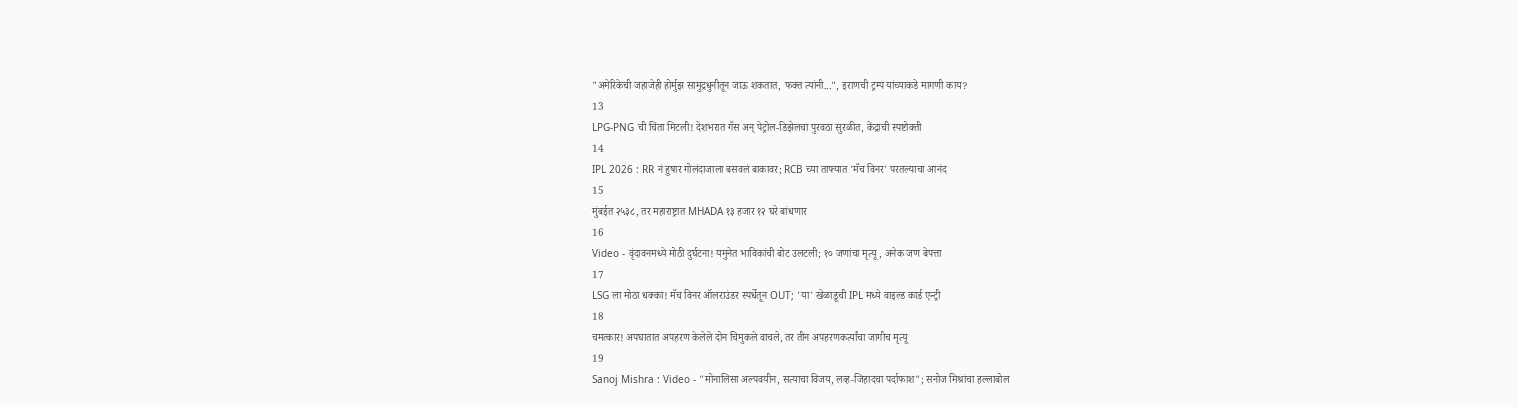"अमेरिकेची जहाजेही होर्मुझ सामुद्रधुनीतून जाऊ शकतात, फक्त त्यांनी...", इराणची ट्रम्प यांच्याकडे मागणी काय?
13
LPG-PNG ची चिंता मिटली! देशभरात गॅस अन् पेट्रोल-डिझेलचा पुरवठा सुरळीत, केंद्राची स्पष्टोक्ती
14
IPL 2026 : RR नं हुषार गोलंदाजाला बसवलं बाकावर; RCB च्या ताफ्यात 'मॅच विनर' परतल्याचा आनंद
15
मुंबईत २५३८, तर महाराष्ट्रात MHADA १३ हजार १२ घरे बांधणार
16
Video - वृंदावनमध्ये मोठी दुर्घटना! यमुनेत भाविकांची बोट उलटली; १० जणांचा मृत्यू, अनेक जण बेपत्ता
17
LSG ला मोठा धक्का! मॅच विनर ऑलराउंडर स्पर्धेतून OUT; 'या' खेळाडूची IPL मध्ये वाइल्ड कार्ड एन्ट्री
18
चमत्कार! अपघातात अपहरण केलेले दोन चिमुकले वाचले, तर तीन अपहरणकर्त्यांचा जागीच मृत्यू
19
Sanoj Mishra : Video - "मोनालिसा अल्पवयीन, सत्याचा विजय, लव्ह-जिहादचा पर्दाफाश"; सनोज मिश्रांचा हल्लाबोल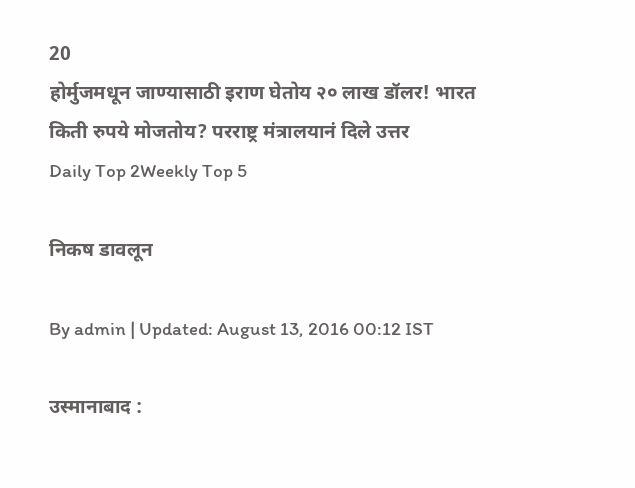20
होर्मुजमधून जाण्यासाठी इराण घेतोय २० लाख डॉलर! भारत किती रुपये मोजतोय? परराष्ट्र मंत्रालयानं दिले उत्तर
Daily Top 2Weekly Top 5

निकष डावलून

By admin | Updated: August 13, 2016 00:12 IST

उस्मानाबाद :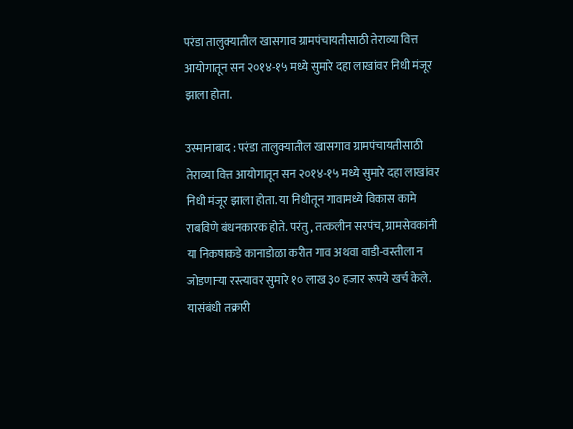परंडा तालुक्यातील खासगाव ग्रामपंचायतीसाठी तेराव्या वित्त आयोगातून सन २०१४-१५ मध्ये सुमारे दहा लाखांवर निधी मंजूर झाला होता.

उस्मानाबाद : परंडा तालुक्यातील खासगाव ग्रामपंचायतीसाठी तेराव्या वित्त आयोगातून सन २०१४-१५ मध्ये सुमारे दहा लाखांवर निधी मंजूर झाला होता. या निधीतून गावामध्ये विकास कामे राबविणे बंधनकारक होते. परंतु, तत्कलीन सरपंच, ग्रामसेवकांनी या निकषाकडे कानाडोळा करीत गाव अथवा वाडी-वस्तीला न जोडणाऱ्या रस्त्यावर सुमारे १० लाख ३० हजार रूपये खर्च केले. यासंबंधी तक्रारी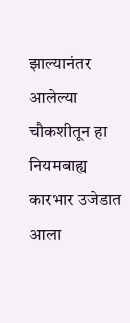झाल्यानंतर आलेल्या चौकशीतून हा नियमबाह्य कारभार उजेडात आला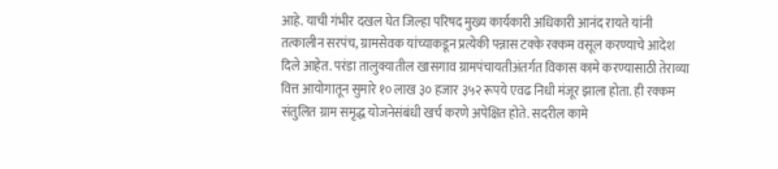आहे. याची गंभीर दखल घेत जिल्हा परिषद मुख्य कार्यकारी अधिकारी आनंद रायते यांनी तत्कालीन सरपंच, ग्रामसेवक यांच्याकडून प्रत्येकी पन्नास टक्के रक्कम वसूल करण्याचे आदेश दिले आहेत. परंडा तालुक्यातील खासगाव ग्रामपंचायतीअंतर्गत विकास कामे करण्यासाठी तेराव्या वित्त आयोगातून सुमारे १० लाख ३० हजार ३५२ रूपये एवढ निधी मंजूर झाला होता. ही रक्कम संतुलित ग्राम समृद्ध योजनेसंबंधी खर्च करणे अपेक्षित होते. सदरील कामे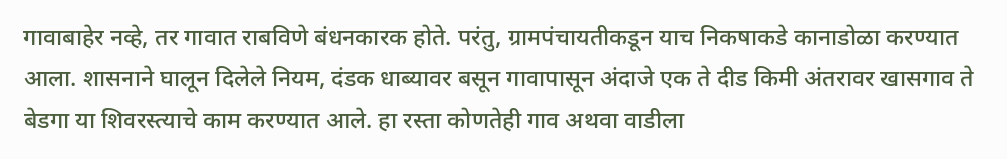गावाबाहेर नव्हे, तर गावात राबविणे बंधनकारक होते. परंतु, ग्रामपंचायतीकडून याच निकषाकडे कानाडोळा करण्यात आला. शासनाने घालून दिलेले नियम, दंडक धाब्यावर बसून गावापासून अंदाजे एक ते दीड किमी अंतरावर खासगाव ते बेडगा या शिवरस्त्याचे काम करण्यात आले. हा रस्ता कोणतेही गाव अथवा वाडीला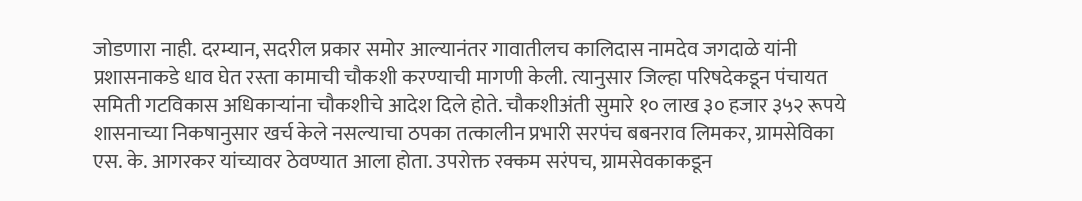जोडणारा नाही. दरम्यान, सदरील प्रकार समोर आल्यानंतर गावातीलच कालिदास नामदेव जगदाळे यांनी प्रशासनाकडे धाव घेत रस्ता कामाची चौकशी करण्याची मागणी केली. त्यानुसार जिल्हा परिषदेकडून पंचायत समिती गटविकास अधिकाऱ्यांना चौकशीचे आदेश दिले होते. चौकशीअंती सुमारे १० लाख ३० हजार ३५२ रूपये शासनाच्या निकषानुसार खर्च केले नसल्याचा ठपका तत्कालीन प्रभारी सरपंच बबनराव लिमकर, ग्रामसेविका एस. के. आगरकर यांच्यावर ठेवण्यात आला होता. उपरोक्त रक्कम सरंपच, ग्रामसेवकाकडून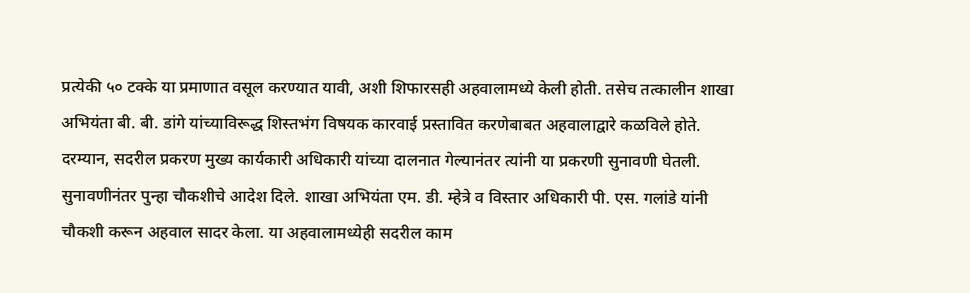प्रत्येकी ५० टक्के या प्रमाणात वसूल करण्यात यावी, अशी शिफारसही अहवालामध्ये केली होती. तसेच तत्कालीन शाखा अभियंता बी. बी. डांगे यांच्याविरूद्ध शिस्तभंग विषयक कारवाई प्रस्तावित करणेबाबत अहवालाद्वारे कळविले होते. दरम्यान, सदरील प्रकरण मुख्य कार्यकारी अधिकारी यांच्या दालनात गेल्यानंतर त्यांनी या प्रकरणी सुनावणी घेतली. सुनावणीनंतर पुन्हा चौकशीचे आदेश दिले. शाखा अभियंता एम. डी. म्हेत्रे व विस्तार अधिकारी पी. एस. गलांडे यांनी चौकशी करून अहवाल सादर केला. या अहवालामध्येही सदरील काम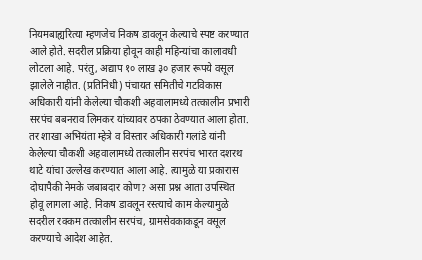नियमबाह्यरित्या म्हणजेच निकष डावलून केल्याचे स्पष्ट करण्यात आले होते. सदरील प्रक्रिया होवून काही महिन्यांचा कालावधी लोटला आहे. परंतु, अद्याप १० लाख ३० हजार रूपये वसूल झालेले नाहीत. (प्रतिनिधी) पंचायत समितीचे गटविकास अधिकारी यांनी केलेल्या चौकशी अहवालामध्ये तत्कालीन प्रभारी सरपंच बबनराव लिमकर यांच्यावर ठपका ठेवण्यात आला होता. तर शाखा अभियंता म्हेत्रे व विस्तार अधिकारी गलांडे यांनी केलेल्या चौकशी अहवालामध्ये तत्कालीन सरपंच भारत दशरथ थाटे यांचा उल्लेख करण्यात आला आहे. त्यामुळे या प्रकारास दोघापैकी नेमके जबाबदार कोण? असा प्रश्न आता उपस्थित होवू लागला आहे. निकष डावलून रस्त्याचे काम केल्यामुळे सदरील रक्कम तत्कालीन सरपंच, ग्रामसेवकाकडून वसूल करण्याचे आदेश आहेत.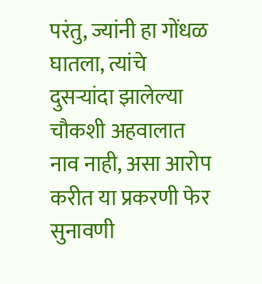परंतु, ज्यांनी हा गोंधळ घातला, त्यांचे दुसऱ्यांदा झालेल्या चौकशी अहवालात नाव नाही, असा आरोप करीत या प्रकरणी फेर सुनावणी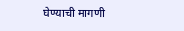घेण्याची मागणी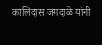कालिदास जगदाळे यांनी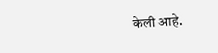केली आहे.